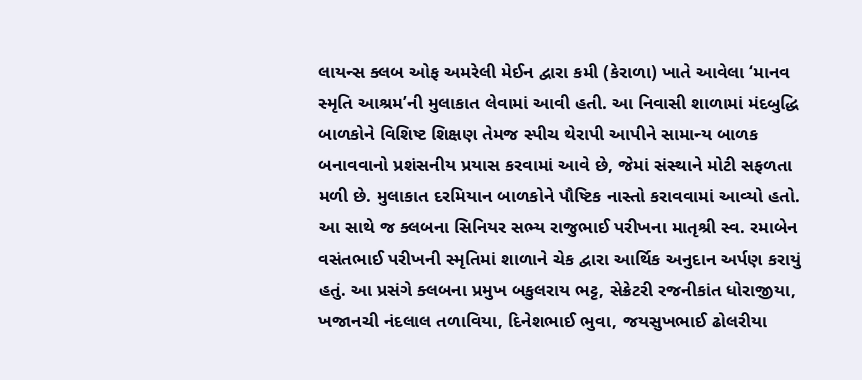લાયન્સ ક્લબ ઓફ અમરેલી મેઈન દ્વારા કમી (કેરાળા) ખાતે આવેલા ‘માનવ સ્મૃતિ આશ્રમ’ની મુલાકાત લેવામાં આવી હતી. આ નિવાસી શાળામાં મંદબુદ્ધિ બાળકોને વિશિષ્ટ શિક્ષણ તેમજ સ્પીચ થેરાપી આપીને સામાન્ય બાળક બનાવવાનો પ્રશંસનીય પ્રયાસ કરવામાં આવે છે, જેમાં સંસ્થાને મોટી સફળતા મળી છે. મુલાકાત દરમિયાન બાળકોને પૌષ્ટિક નાસ્તો કરાવવામાં આવ્યો હતો. આ સાથે જ ક્લબના સિનિયર સભ્ય રાજુભાઈ પરીખના માતૃશ્રી સ્વ. રમાબેન વસંતભાઈ પરીખની સ્મૃતિમાં શાળાને ચેક દ્વારા આર્થિક અનુદાન અર્પણ કરાયું હતું. આ પ્રસંગે ક્લબના પ્રમુખ બકુલરાય ભટ્ટ, સેક્રેટરી રજનીકાંત ધોરાજીયા, ખજાનચી નંદલાલ તળાવિયા, દિનેશભાઈ ભુવા, જયસુખભાઈ ઢોલરીયા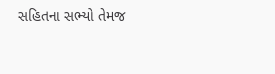સહિતના સભ્યો તેમજ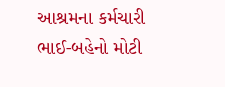આશ્રમના કર્મચારી ભાઈ-બહેનો મોટી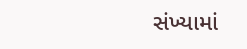સંખ્યામાં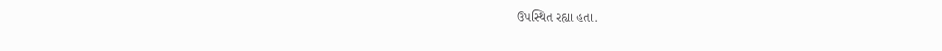ઉપસ્થિત રહ્યા હતા.